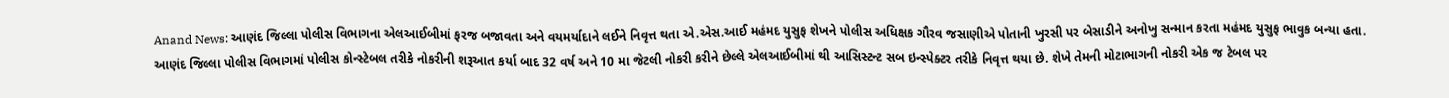Anand News: આણંદ જિલ્લા પોલીસ વિભાગના એલઆઈબીમાં ફરજ બજાવતા અને વયમર્યાદાને લઈને નિવૃત્ત થતા એ.એસ.આઈ મહંમદ યુસુફ શેખને પોલીસ અધિક્ષક ગૌરવ જસાણીએ પોતાની ખુરસી પર બેસાડીને અનોખુ સન્માન કરતા મહંમદ યુસુફ ભાવુક બન્યા હતા.
આણંદ જિલ્લા પોલીસ વિભાગમાં પોલીસ કોન્સ્ટેબલ તરીકે નોકરીની શરૂઆત કર્યા બાદ 32 વર્ષ અને 10 મા જેટલી નોકરી કરીને છેલ્લે એલઆઈબીમાં થી આસિસ્ટન્ટ સબ ઇન્સ્પેક્ટર તરીકે નિવૃત્ત થયા છે. શેખે તેમની મોટાભાગની નોકરી એક જ ટેબલ પર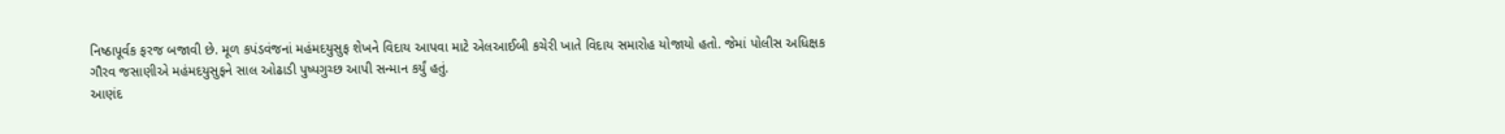નિષ્ઠાપૂર્વક ફરજ બજાવી છે. મૂળ કપંડવંજનાં મહંમદયુસુફ શેખને વિદાય આપવા માટે એલઆઈબી કચેરી ખાતે વિદાય સમારોહ યોજાયો હતો. જેમાં પોલીસ અધિક્ષક ગૌરવ જસાણીએ મહંમદયુસુફને સાલ ઓઢાડી પુષ્પગુચ્છ આપી સન્માન કર્યું હતું.
આણંદ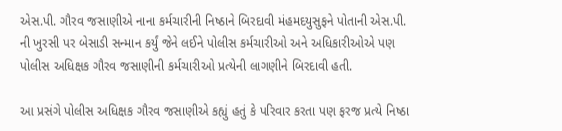એસ.પી. ગૌરવ જસાણીએ નાના કર્મચારીની નિષ્ઠાને બિરદાવી મંહમદયુસુફને પોતાની એસ.પી. ની ખુરસી પર બેસાડી સન્માન કર્યું જેને લઈને પોલીસ કર્મચારીઓ અને અધિકારીઓએ પણ પોલીસ અધિક્ષક ગૌરવ જસાણીની કર્મચારીઓ પ્રત્યેની લાગણીને બિરદાવી હતી.

આ પ્રસંગે પોલીસ અધિક્ષક ગૌરવ જસાણીએ કહ્યું હતું કે પરિવાર કરતા પણ ફરજ પ્રત્યે નિષ્ઠા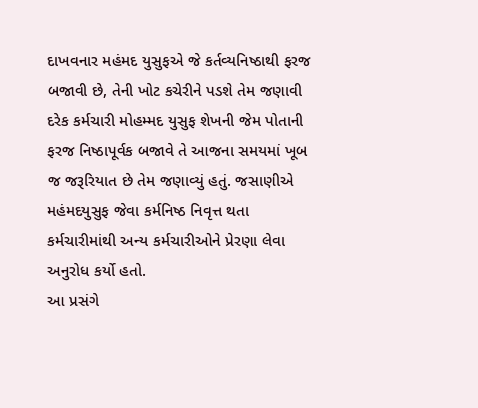દાખવનાર મહંમદ યુસુફએ જે કર્તવ્યનિષ્ઠાથી ફરજ બજાવી છે, તેની ખોટ કચેરીને પડશે તેમ જણાવી દરેક કર્મચારી મોહમ્મદ યુસુફ શેખની જેમ પોતાની ફરજ નિષ્ઠાપૂર્વક બજાવે તે આજના સમયમાં ખૂબ જ જરૂરિયાત છે તેમ જણાવ્યું હતું. જસાણીએ મહંમદયુસુફ જેવા કર્મનિષ્ઠ નિવૃત્ત થતા કર્મચારીમાંથી અન્ય કર્મચારીઓને પ્રેરણા લેવા અનુરોધ કર્યો હતો.
આ પ્રસંગે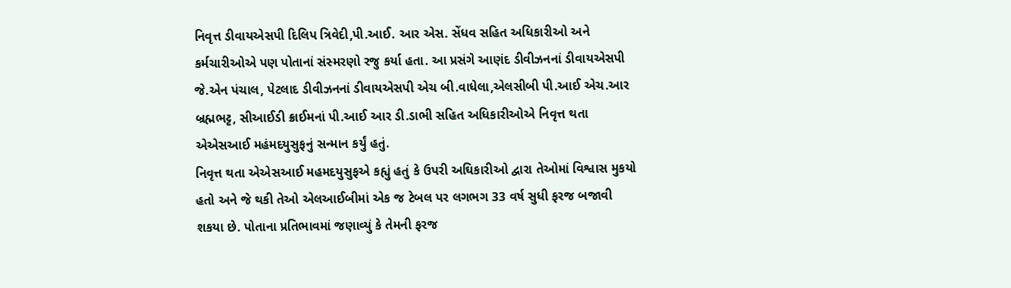નિવૃત્ત ડીવાયએસપી દિલિપ ત્રિવેદી,પી.આઈ. આર એસ. સેંધવ સહિત અધિકારીઓ અને કર્મચારીઓએ પણ પોતાનાં સંસ્મરણો રજુ કર્યા હતા. આ પ્રસંગે આણંદ ડીવીઝનનાં ડીવાયએસપી જે.એન પંચાલ, પેટલાદ ડીવીઝનનાં ડીવાયએસપી એચ બી.વાધેલા,એલસીબી પી.આઈ એચ.આર બ્રહ્મભટ્ટ, સીઆઈડી ક્રાઈમનાં પી.આઈ આર ડી.ડાભી સહિત અધિકારીઓએ નિવૃત્ત થતા એએસઆઈ મહંમદયુસુફનું સન્માન કર્યું હતું.
નિવૃત્ત થતા એએસઆઈ મહમદયુસુફએ કહ્યું હતું કે ઉપરી અઘિકારીઓ દ્વારા તેઓમાં વિશ્વાસ મુકયો હતો અને જે થકી તેઓ એલઆઈબીમાં એક જ ટેબલ પર લગભગ 33 વર્ષ સુધી ફરજ બજાવી શકયા છે. પોતાના પ્રતિભાવમાં જણાવ્યું કે તેમની ફરજ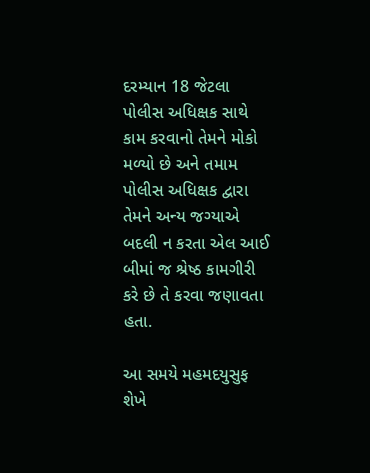દરમ્યાન 18 જેટલા પોલીસ અધિક્ષક સાથે કામ કરવાનો તેમને મોકો મળ્યો છે અને તમામ પોલીસ અધિક્ષક દ્વારા તેમને અન્ય જગ્યાએ બદલી ન કરતા એલ આઈ બીમાં જ શ્રેષ્ઠ કામગીરી કરે છે તે કરવા જણાવતા હતા.

આ સમયે મહમદયુસુફ શેખે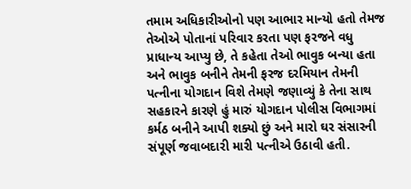તમામ અધિકારીઓનો પણ આભાર માન્યો હતો તેમજ તેઓએ પોતાનાં પરિવાર કરતા પણ ફરજને વધુ પ્રાધાન્ય આપ્યુ છે, તે કહેતા તેઓ ભાવુક બન્યા હતા અને ભાવુક બનીને તેમની ફરજ દરમિયાન તેમની પત્નીના યોગદાન વિશે તેમણે જણાવ્યું કે તેના સાથ સહકારને કારણે હું મારું યોગદાન પોલીસ વિભાગમાં કર્મઠ બનીને આપી શક્યો છું અને મારો ઘર સંસારની સંપૂર્ણ જવાબદારી મારી પત્નીએ ઉઠાવી હતી.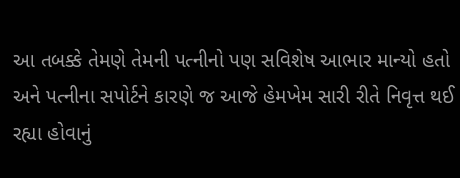આ તબક્કે તેમણે તેમની પત્નીનો પણ સવિશેષ આભાર માન્યો હતો અને પત્નીના સપોર્ટને કારણે જ આજે હેમખેમ સારી રીતે નિવૃત્ત થઈ રહ્યા હોવાનું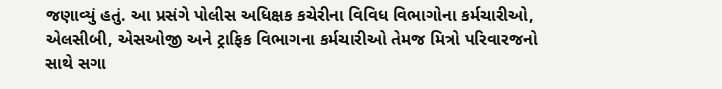જણાવ્યું હતું. આ પ્રસંગે પોલીસ અધિક્ષક કચેરીના વિવિધ વિભાગોના કર્મચારીઓ, એલસીબી, એસઓજી અને ટ્રાફિક વિભાગના કર્મચારીઓ તેમજ મિત્રો પરિવારજનો સાથે સગા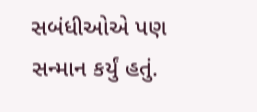સબંધીઓએ પણ સન્માન કર્યું હતું.